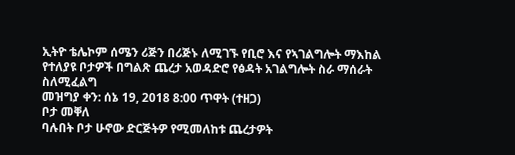ኢትዮ ቴሌኮም ሰሜን ሪጅን በሪጅኑ ለሚገኙ የቢሮ እና የኣገልግሎት ማእከል የተለያዩ ቦታዎች በግልጽ ጨረታ አወዳድሮ የፅዳት አገልግሎት ስራ ማሰራት ስለሚፈልግ
መዝግያ ቀን: ሰኔ 19, 2018 8:00 ጥዋት (ተዘጋ)
ቦታ መቐለ
ባሉበት ቦታ ሁኖው ድርጅትዎ የሚመለከቱ ጨረታዎት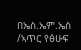በኤስ.ኤም.ኤስ /ኣጥር የፅሁፍ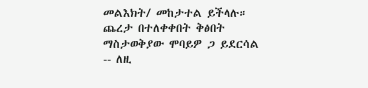መልእክት/ መከታተል ይችላሉ።
ጨረታ በተለቀቀበት ቅፅበት ማስታወቅያው ሞባይዎ ጋ ይደርሳል -- ለዚ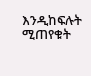እንዲከፍሉት ሚጠየቁት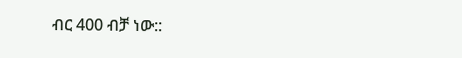ብር 400 ብቻ ነው::